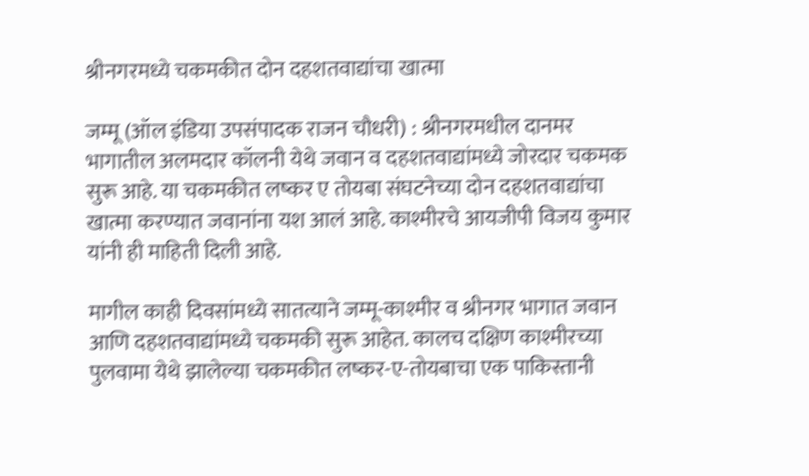श्रीनगरमध्ये चकमकीत दोन दहशतवाद्यांचा खात्मा

जम्मू (ऑल इंडिया उपसंपादक राजन चौधरी) : श्रीनगरमधील दानमर भागातील अलमदार कॉलनी येथे जवान व दहशतवाद्यांमध्ये जोरदार चकमक सुरू आहे. या चकमकीत लष्कर ए तोयबा संघटनेच्या दोन दहशतवाद्यांचा खात्मा करण्यात जवानांना यश आलं आहे. काश्मीरचे आयजीपी विजय कुमार यांनी ही माहिती दिली आहे.

मागील काही दिवसांमध्ये सातत्याने जम्मू-काश्मीर व श्रीनगर भागात जवान आणि दहशतवाद्यांमध्ये चकमकी सुरू आहेत. कालच दक्षिण काश्मीरच्या पुलवामा येथे झालेल्या चकमकीत लष्कर-ए-तोयबाचा एक पाकिस्तानी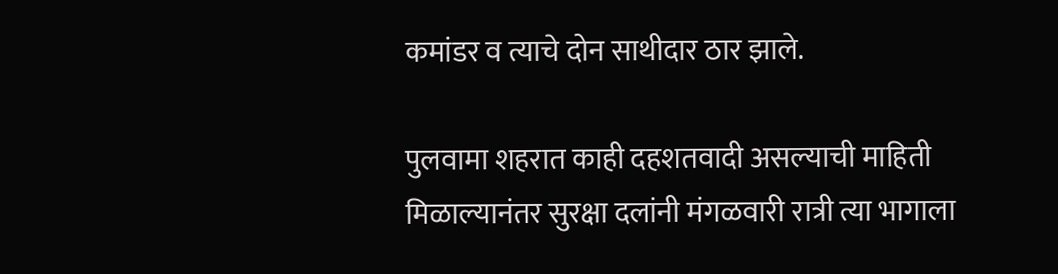कमांडर व त्याचे दोन साथीदार ठार झाले.

पुलवामा शहरात काही दहशतवादी असल्याची माहिती मिळाल्यानंतर सुरक्षा दलांनी मंगळवारी रात्री त्या भागाला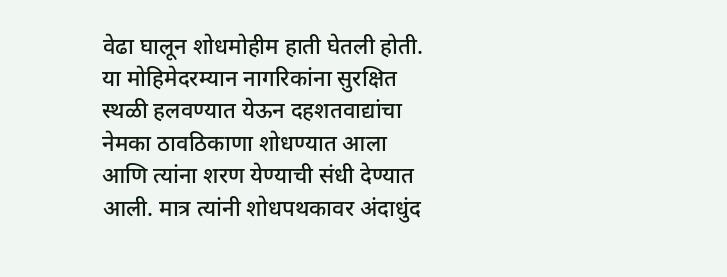वेढा घालून शोधमोहीम हाती घेतली होती. या मोहिमेदरम्यान नागरिकांना सुरक्षित स्थळी हलवण्यात येऊन दहशतवाद्यांचा नेमका ठावठिकाणा शोधण्यात आला आणि त्यांना शरण येण्याची संधी देण्यात आली. मात्र त्यांनी शोधपथकावर अंदाधुंद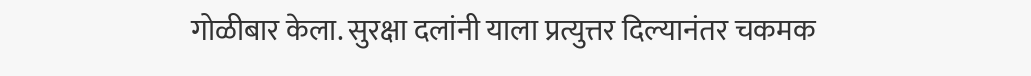गोळीबार केला. सुरक्षा दलांनी याला प्रत्युत्तर दिल्यानंतर चकमक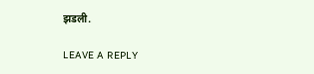झडली.

LEAVE A REPLY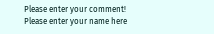Please enter your comment!
Please enter your name here